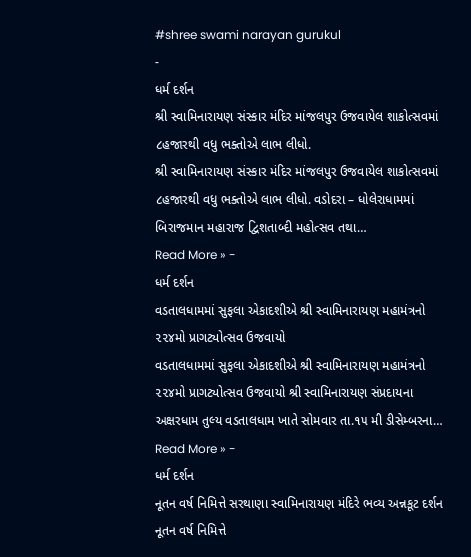#shree swami narayan gurukul
-
ધર્મ દર્શન
શ્રી સ્વામિનારાયણ સંસ્કાર મંદિર માંજલપુર ઉજવાયેલ શાકોત્સવમાં ૮હજારથી વધુ ભક્તોએ લાભ લીધો.
શ્રી સ્વામિનારાયણ સંસ્કાર મંદિર માંજલપુર ઉજવાયેલ શાકોત્સવમાં ૮હજારથી વધુ ભક્તોએ લાભ લીધો. વડોદરા – ધોલેરાધામમાં બિરાજમાન મહારાજ દ્વિશતાબ્દી મહોત્સવ તથા…
Read More » -
ધર્મ દર્શન
વડતાલધામમાં સુફલા એકાદશીએ શ્રી સ્વામિનારાયણ મહામંત્રનો ૨૨૪મો પ્રાગટ્યોત્સવ ઉજવાયો
વડતાલધામમાં સુફલા એકાદશીએ શ્રી સ્વામિનારાયણ મહામંત્રનો ૨૨૪મો પ્રાગટ્યોત્સવ ઉજવાયો શ્રી સ્વામિનારાયણ સંપ્રદાયના અક્ષરધામ તુલ્ય વડતાલધામ ખાતે સોમવાર તા.૧૫ મી ડીસેમ્બરના…
Read More » -
ધર્મ દર્શન
નૂતન વર્ષ નિમિત્તે સરથાણા સ્વામિનારાયણ મંદિરે ભવ્ય અન્નકૂટ દર્શન
નૂતન વર્ષ નિમિત્તે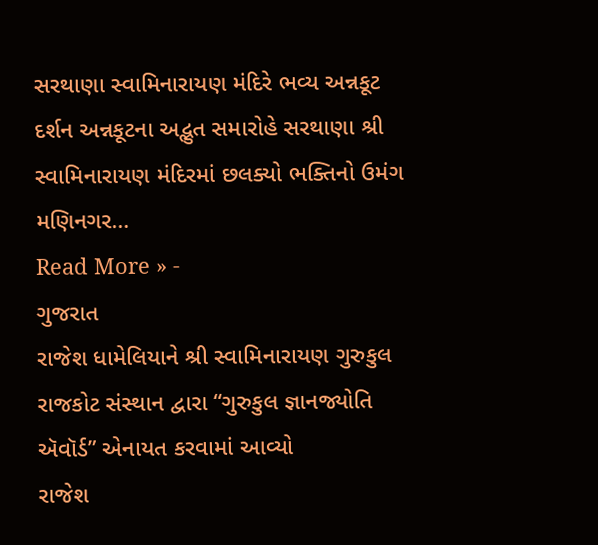સરથાણા સ્વામિનારાયણ મંદિરે ભવ્ય અન્નકૂટ દર્શન અન્નકૂટના અદ્ભુત સમારોહે સરથાણા શ્રી સ્વામિનારાયણ મંદિરમાં છલક્યો ભક્તિનો ઉમંગ મણિનગર…
Read More » -
ગુજરાત
રાજેશ ધામેલિયાને શ્રી સ્વામિનારાયણ ગુરુકુલ રાજકોટ સંસ્થાન દ્વારા “ગુરુકુલ જ્ઞાનજ્યોતિ ઍવૉર્ડ” એનાયત કરવામાં આવ્યો
રાજેશ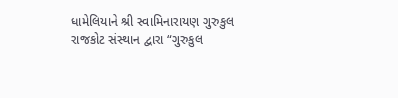ધામેલિયાને શ્રી સ્વામિનારાયણ ગુરુકુલ રાજકોટ સંસ્થાન દ્વારા “ગુરુકુલ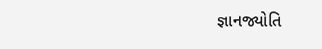જ્ઞાનજ્યોતિ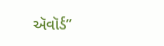ઍવૉર્ડ”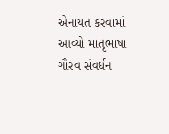એનાયત કરવામાં આવ્યો માતૃભાષા ગૌરવ સંવર્ધન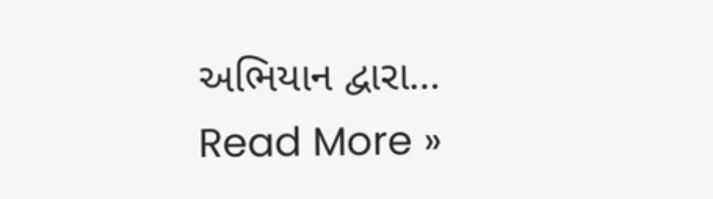અભિયાન દ્વારા…
Read More »